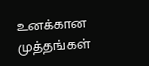உனக்கான முத்தங்கள்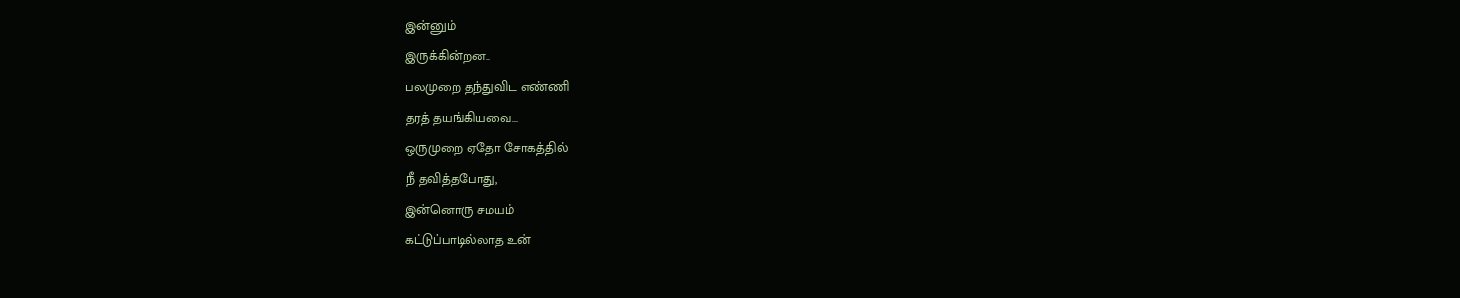இன்னும்
இருக்கின்றன..
பலமுறை தந்துவிட எண்ணி
தரத் தயங்கியவை...
ஒருமுறை ஏதோ சோகத்தில்
நீ தவித்தபோது,
இன்னொரு சமயம்
கட்டுப்பாடில்லாத உன்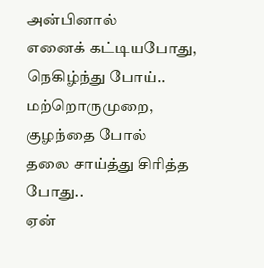அன்பினால்
எனைக் கட்டியபோது,
நெகிழ்ந்து போய்..
மற்றொருமுறை,
குழந்தை போல்
தலை சாய்த்து சிரித்த போது..
ஏன்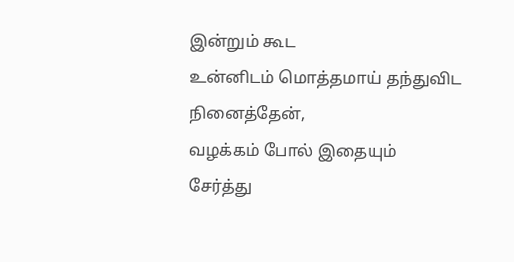இன்றும் கூட
உன்னிடம் மொத்தமாய் தந்துவிட
நினைத்தேன்,
வழக்கம் போல் இதையும்
சேர்த்து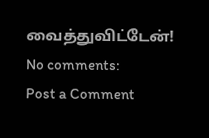வைத்துவிட்டேன்!
No comments:
Post a Comment